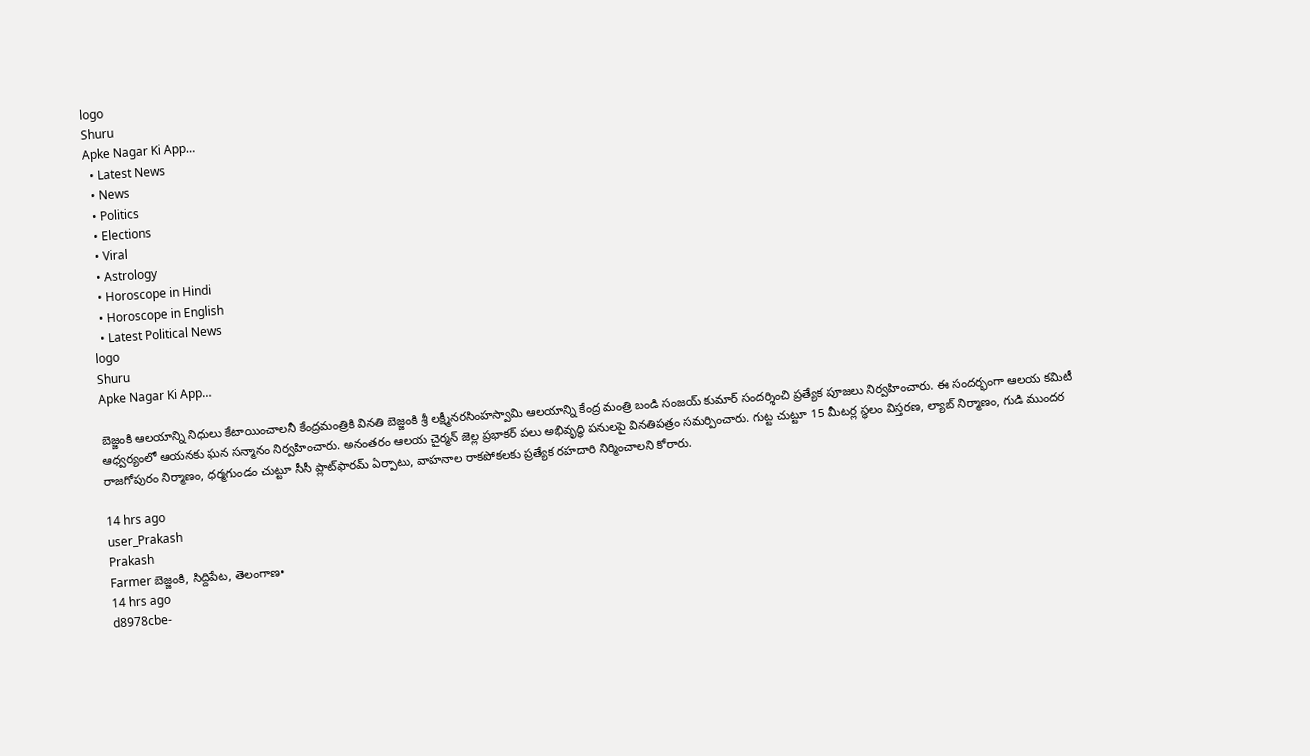logo
Shuru
Apke Nagar Ki App…
  • Latest News
  • News
  • Politics
  • Elections
  • Viral
  • Astrology
  • Horoscope in Hindi
  • Horoscope in English
  • Latest Political News
logo
Shuru
Apke Nagar Ki App…

బెజ్జంకి ఆలయాన్ని నిధులు కేటాయించాలనీ కేంద్రమంత్రికి వినతి బెజ్జంకి శ్రీ లక్ష్మీనరసింహస్వామి ఆలయాన్ని కేంద్ర మంత్రి బండి సంజయ్ కుమార్ సందర్శించి ప్రత్యేక పూజలు నిర్వహించారు. ఈ సందర్భంగా ఆలయ కమిటీ ఆధ్వర్యంలో ఆయనకు ఘన సన్మానం నిర్వహించారు. అనంతరం ఆలయ చైర్మన్ జెల్ల ప్రభాకర్ పలు అభివృద్ధి పనులపై వినతిపత్రం సమర్పించారు. గుట్ట చుట్టూ 15 మీటర్ల స్థలం విస్తరణ, ల్యాబ్ నిర్మాణం, గుడి ముందర రాజగోపురం నిర్మాణం, ధర్మగుండం చుట్టూ సీసీ ప్లాట్‌ఫారమ్ ఏర్పాటు, వాహనాల రాకపోకలకు ప్రత్యేక రహదారి నిర్మించాలని కోరారు.

14 hrs ago
user_Prakash
Prakash
Farmer బెజ్జంకి, సిద్దిపేట, తెలంగాణ•
14 hrs ago
d8978cbe-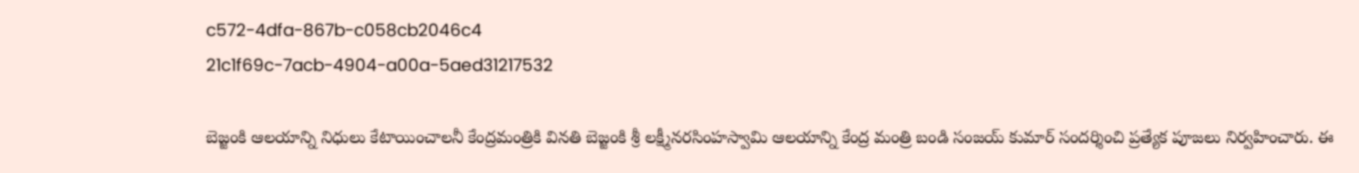c572-4dfa-867b-c058cb2046c4
21c1f69c-7acb-4904-a00a-5aed31217532

బెజ్జంకి ఆలయాన్ని నిధులు కేటాయించాలనీ కేంద్రమంత్రికి వినతి బెజ్జంకి శ్రీ లక్ష్మీనరసింహస్వామి ఆలయాన్ని కేంద్ర మంత్రి బండి సంజయ్ కుమార్ సందర్శించి ప్రత్యేక పూజలు నిర్వహించారు. ఈ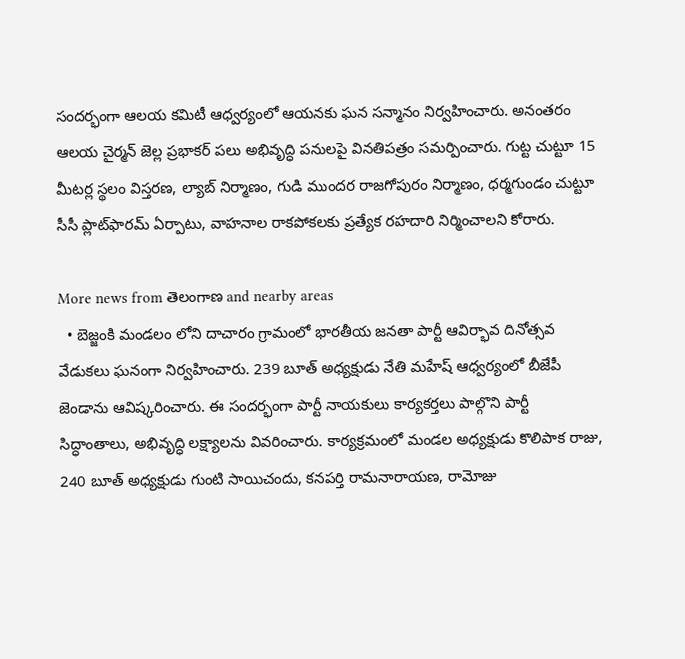సందర్భంగా ఆలయ కమిటీ ఆధ్వర్యంలో ఆయనకు ఘన సన్మానం నిర్వహించారు. అనంతరం ఆలయ చైర్మన్ జెల్ల ప్రభాకర్ పలు అభివృద్ధి పనులపై వినతిపత్రం సమర్పించారు. గుట్ట చుట్టూ 15 మీటర్ల స్థలం విస్తరణ, ల్యాబ్ నిర్మాణం, గుడి ముందర రాజగోపురం నిర్మాణం, ధర్మగుండం చుట్టూ సీసీ ప్లాట్‌ఫారమ్ ఏర్పాటు, వాహనాల రాకపోకలకు ప్రత్యేక రహదారి నిర్మించాలని కోరారు.

More news from తెలంగాణ and nearby areas
  • బెజ్జంకి మండలం లోని దాచారం గ్రామంలో భారతీయ జనతా పార్టీ ఆవిర్భావ దినోత్సవ వేడుకలు ఘనంగా నిర్వహించారు. 239 బూత్ అధ్యక్షుడు నేతి మహేష్ ఆధ్వర్యంలో బీజేపీ జెండాను ఆవిష్కరించారు. ఈ సందర్భంగా పార్టీ నాయకులు కార్యకర్తలు పాల్గొని పార్టీ సిద్ధాంతాలు, అభివృద్ధి లక్ష్యాలను వివరించారు. కార్యక్రమంలో మండల అధ్యక్షుడు కొలిపాక రాజు, 240 బూత్ అధ్యక్షుడు గుంటి సాయిచందు, కనపర్తి రామనారాయణ, రామోజు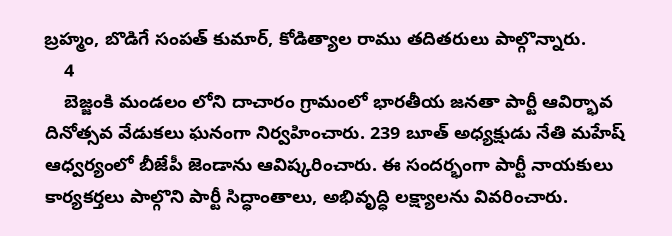బ్రహ్మం, బొడిగే సంపత్ కుమార్, కోడిత్యాల రాము తదితరులు పాల్గొన్నారు.
    4
    బెజ్జంకి మండలం లోని దాచారం గ్రామంలో భారతీయ జనతా పార్టీ ఆవిర్భావ దినోత్సవ వేడుకలు ఘనంగా నిర్వహించారు. 239 బూత్ అధ్యక్షుడు నేతి మహేష్ ఆధ్వర్యంలో బీజేపీ జెండాను ఆవిష్కరించారు. ఈ సందర్భంగా పార్టీ నాయకులు కార్యకర్తలు పాల్గొని పార్టీ సిద్ధాంతాలు, అభివృద్ధి లక్ష్యాలను వివరించారు.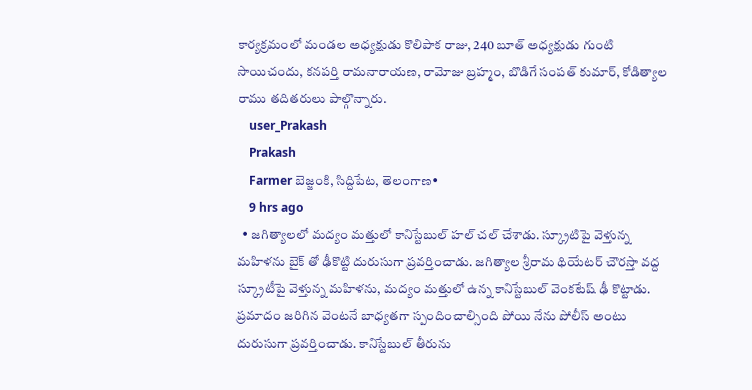కార్యక్రమంలో మండల అధ్యక్షుడు కొలిపాక రాజు, 240 బూత్ అధ్యక్షుడు గుంటి సాయిచందు, కనపర్తి రామనారాయణ, రామోజు బ్రహ్మం, బొడిగే సంపత్ కుమార్, కోడిత్యాల రాము తదితరులు పాల్గొన్నారు.
    user_Prakash
    Prakash
    Farmer బెజ్జంకి, సిద్దిపేట, తెలంగాణ•
    9 hrs ago
  • జగిత్యాలలో మద్యం మత్తులో కానిస్టేబుల్ హల్ చల్ చేశాడు. స్క్రూటిపై వెళ్తున్న మహిళను బైక్ తో ఢీకొట్టి దురుసుగా ప్రవర్తించాడు. జగిత్యాల శ్రీరామ థియేటర్ చౌరస్తా వద్ద స్క్రూటీపై వెళ్తున్న మహిళను, మద్యం మత్తులో ఉన్న కానిస్టేబుల్ వెంకటేష్ ఢీ కొట్టాడు. ప్రమాదం జరిగిన వెంటనే బాధ్యతగా స్పందించాల్సింది పోయి నేను పోలీస్ అంటు దురుసుగా ప్రవర్తించాడు. కానిస్టేబుల్ తీరును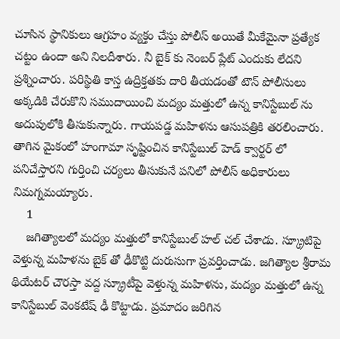చూసిన స్థానికులు ఆగ్రహం వ్యక్తం చేస్తు పోలీస్ అయితే మీకేమైనా ప్రత్యేక చట్టం ఉందా అని నిలదీశారు. నీ బైక్ కు నెంబర్ ప్లేట్ ఎందుకు లేదని ప్రశ్నించారు. పరిస్థితి కాస్త ఉద్రిక్తతకు దారి తీయడంతో టౌన్ పోలీసులు అక్కడికి చేరుకొని సముదాయించి మద్యం మత్తులో ఉన్న కానిస్టేబుల్ ను అదుపులోకి తీసుకున్నారు. గాయపడ్డ మహిళను ఆసుపత్రికి తరలించారు. తాగిన మైకంలో హంగామా సృష్టించిన కానిస్టేబుల్ హెడ్ క్వార్టర్ లో పనిచేస్తారని గుర్తించి చర్యలు తీసుకునే పనిలో పోలీస్ అధికారులు నిమగ్నమయ్యారు.
    1
    జగిత్యాలలో మద్యం మత్తులో కానిస్టేబుల్ హల్ చల్ చేశాడు. స్క్రూటిపై వెళ్తున్న మహిళను బైక్ తో ఢీకొట్టి దురుసుగా ప్రవర్తించాడు. జగిత్యాల శ్రీరామ థియేటర్ చౌరస్తా వద్ద స్క్రూటీపై వెళ్తున్న మహిళను, మద్యం మత్తులో ఉన్న కానిస్టేబుల్ వెంకటేష్ ఢీ కొట్టాడు. ప్రమాదం జరిగిన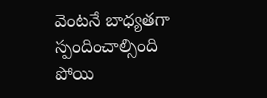వెంటనే బాధ్యతగా స్పందించాల్సింది పోయి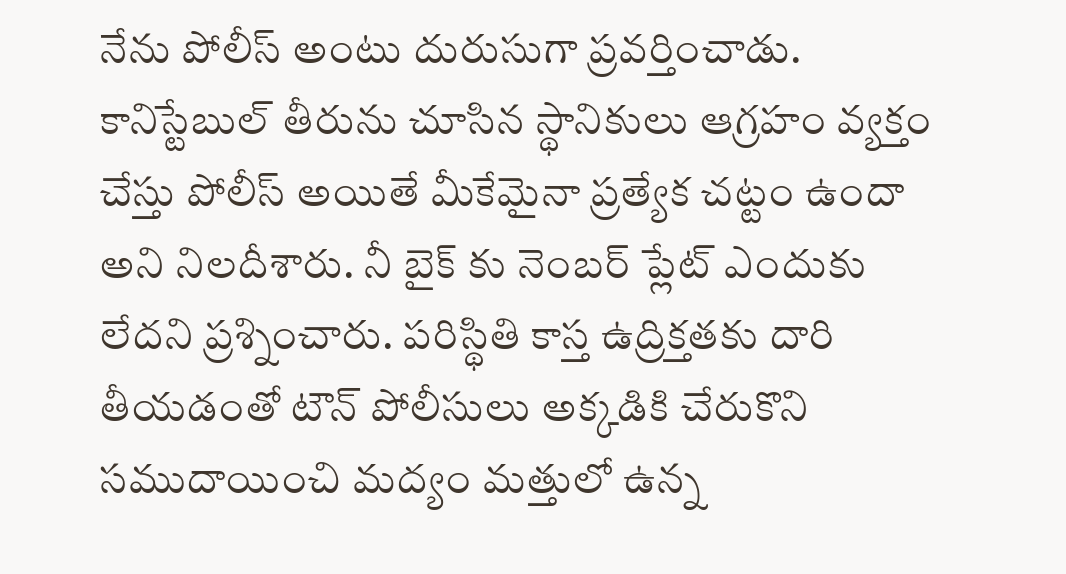నేను పోలీస్ అంటు దురుసుగా ప్రవర్తించాడు. కానిస్టేబుల్ తీరును చూసిన స్థానికులు ఆగ్రహం వ్యక్తం చేస్తు పోలీస్ అయితే మీకేమైనా ప్రత్యేక చట్టం ఉందా అని నిలదీశారు. నీ బైక్ కు నెంబర్ ప్లేట్ ఎందుకు లేదని ప్రశ్నించారు. పరిస్థితి కాస్త ఉద్రిక్తతకు దారి తీయడంతో టౌన్ పోలీసులు అక్కడికి చేరుకొని సముదాయించి మద్యం మత్తులో ఉన్న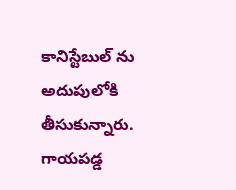కానిస్టేబుల్ ను అదుపులోకి తీసుకున్నారు. గాయపడ్డ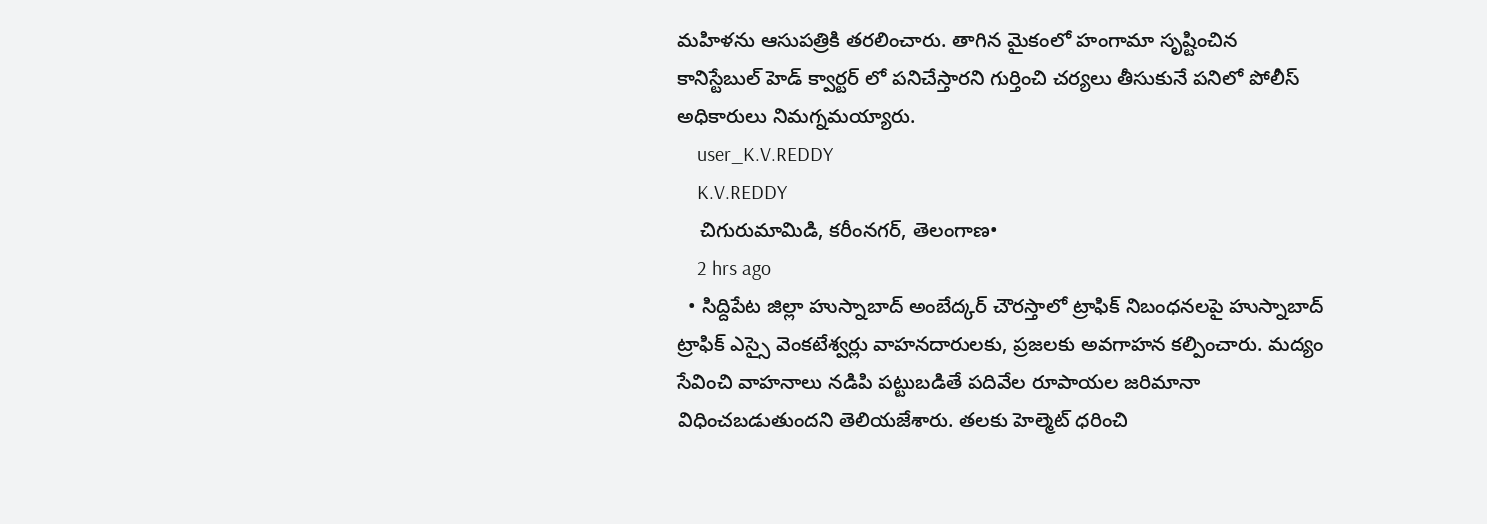మహిళను ఆసుపత్రికి తరలించారు. తాగిన మైకంలో హంగామా సృష్టించిన కానిస్టేబుల్ హెడ్ క్వార్టర్ లో పనిచేస్తారని గుర్తించి చర్యలు తీసుకునే పనిలో పోలీస్ అధికారులు నిమగ్నమయ్యారు.
    user_K.V.REDDY
    K.V.REDDY
    చిగురుమామిడి, కరీంనగర్, తెలంగాణ•
    2 hrs ago
  • సిద్దిపేట జిల్లా హుస్నాబాద్ అంబేద్కర్ చౌరస్తాలో ట్రాఫిక్ నిబంధనలపై హుస్నాబాద్ ట్రాఫిక్ ఎస్సై వెంకటేశ్వర్లు వాహనదారులకు, ప్రజలకు అవగాహన కల్పించారు. మద్యం సేవించి వాహనాలు నడిపి పట్టుబడితే పదివేల రూపాయల జరిమానా విధించబడుతుందని తెలియజేశారు. తలకు హెల్మెట్ ధరించి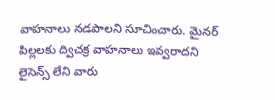వాహనాలు నడపాలని సూచించారు. మైనర్ పిల్లలకు ద్విచక్ర వాహనాలు ఇవ్వరాదని లైసెన్స్ లేని వారు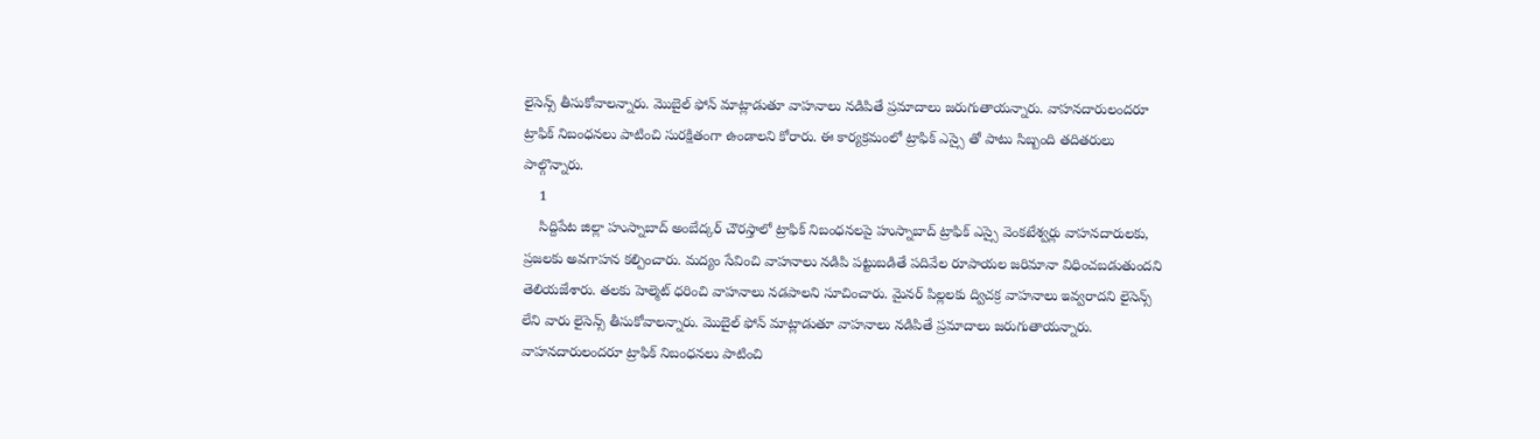లైసెన్స్ తీసుకోవాలన్నారు. మొబైల్ ఫోన్ మాట్లాడుతూ వాహనాలు నడిపితే ప్రమాదాలు జరుగుతాయన్నారు. వాహనదారులందరూ ట్రాఫిక్ నిబంధనలు పాటించి సురక్షితంగా ఉండాలని కోరారు. ఈ కార్యక్రమంలో ట్రాఫిక్ ఎస్సై తో పాటు సిబ్బంది తదితరులు పాల్గొన్నారు.
    1
    సిద్దిపేట జిల్లా హుస్నాబాద్ అంబేద్కర్ చౌరస్తాలో ట్రాఫిక్ నిబంధనలపై హుస్నాబాద్ ట్రాఫిక్ ఎస్సై వెంకటేశ్వర్లు వాహనదారులకు, ప్రజలకు అవగాహన కల్పించారు. మద్యం సేవించి వాహనాలు నడిపి పట్టుబడితే పదివేల రూపాయల జరిమానా విధించబడుతుందని తెలియజేశారు. తలకు హెల్మెట్ ధరించి వాహనాలు నడపాలని సూచించారు. మైనర్ పిల్లలకు ద్విచక్ర వాహనాలు ఇవ్వరాదని లైసెన్స్ లేని వారు లైసెన్స్ తీసుకోవాలన్నారు. మొబైల్ ఫోన్ మాట్లాడుతూ వాహనాలు నడిపితే ప్రమాదాలు జరుగుతాయన్నారు. వాహనదారులందరూ ట్రాఫిక్ నిబంధనలు పాటించి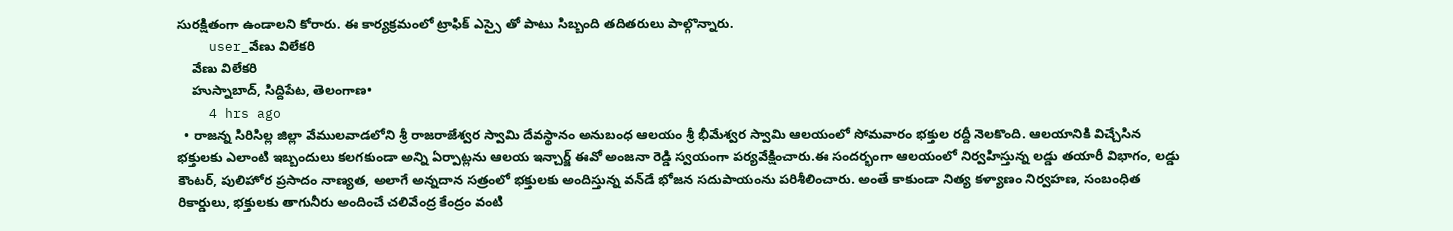సురక్షితంగా ఉండాలని కోరారు. ఈ కార్యక్రమంలో ట్రాఫిక్ ఎస్సై తో పాటు సిబ్బంది తదితరులు పాల్గొన్నారు.
    user_వేణు విలేకరి
    వేణు విలేకరి
    హుస్నాబాద్, సిద్దిపేట, తెలంగాణ•
    4 hrs ago
  • రాజన్న సిరిసిల్ల జిల్లా వేములవాడలోని శ్రీ రాజరాజేశ్వర స్వామి దేవస్థానం అనుబంధ ఆలయం శ్రీ భీమేశ్వర స్వామి ఆలయంలో సోమవారం భక్తుల రద్దీ నెలకొంది. ఆలయానికి విచ్చేసిన భక్తులకు ఎలాంటి ఇబ్బందులు కలగకుండా అన్ని ఏర్పాట్లను ఆలయ ఇన్చార్జ్ ఈవో అంజనా రెడ్డి స్వయంగా పర్యవేక్షించారు.ఈ సందర్భంగా ఆలయంలో నిర్వహిస్తున్న లడ్డు తయారీ విభాగం, లడ్డు కౌంటర్, పులిహోర ప్రసాదం నాణ్యత, అలాగే అన్నదాన సత్రంలో భక్తులకు అందిస్తున్న వన్‌డే భోజన సదుపాయంను పరిశీలించారు. అంతే కాకుండా నిత్య కళ్యాణం నిర్వహణ, సంబంధిత రికార్డులు, భక్తులకు తాగునీరు అందించే చలివేంద్ర కేంద్రం వంటి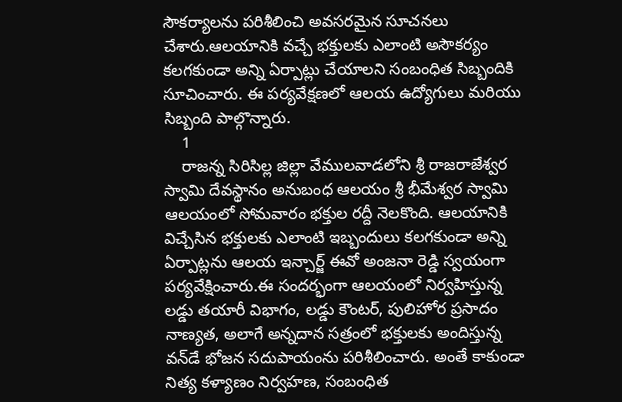సౌకర్యాలను పరిశీలించి అవసరమైన సూచనలు చేశారు.ఆలయానికి వచ్చే భక్తులకు ఎలాంటి అసౌకర్యం కలగకుండా అన్ని ఏర్పాట్లు చేయాలని సంబంధిత సిబ్బందికి సూచించారు. ఈ పర్యవేక్షణలో ఆలయ ఉద్యోగులు మరియు సిబ్బంది పాల్గొన్నారు.
    1
    రాజన్న సిరిసిల్ల జిల్లా వేములవాడలోని శ్రీ రాజరాజేశ్వర స్వామి దేవస్థానం అనుబంధ ఆలయం శ్రీ భీమేశ్వర స్వామి ఆలయంలో సోమవారం భక్తుల రద్దీ నెలకొంది. ఆలయానికి విచ్చేసిన భక్తులకు ఎలాంటి ఇబ్బందులు కలగకుండా అన్ని ఏర్పాట్లను ఆలయ ఇన్చార్జ్ ఈవో అంజనా రెడ్డి స్వయంగా పర్యవేక్షించారు.ఈ సందర్భంగా ఆలయంలో నిర్వహిస్తున్న లడ్డు తయారీ విభాగం, లడ్డు కౌంటర్, పులిహోర ప్రసాదం నాణ్యత, అలాగే అన్నదాన సత్రంలో భక్తులకు అందిస్తున్న వన్‌డే భోజన సదుపాయంను పరిశీలించారు. అంతే కాకుండా నిత్య కళ్యాణం నిర్వహణ, సంబంధిత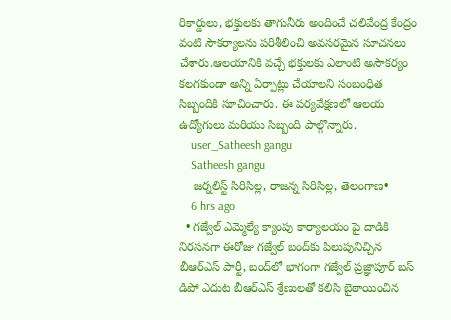రికార్డులు, భక్తులకు తాగునీరు అందించే చలివేంద్ర కేంద్రం వంటి సౌకర్యాలను పరిశీలించి అవసరమైన సూచనలు చేశారు.ఆలయానికి వచ్చే భక్తులకు ఎలాంటి అసౌకర్యం కలగకుండా అన్ని ఏర్పాట్లు చేయాలని సంబంధిత సిబ్బందికి సూచించారు. ఈ పర్యవేక్షణలో ఆలయ ఉద్యోగులు మరియు సిబ్బంది పాల్గొన్నారు.
    user_Satheesh gangu
    Satheesh gangu
    జర్నలిస్ట్ సిరిసిల్ల, రాజన్న సిరిసిల్ల, తెలంగాణ•
    6 hrs ago
  • గజ్వేల్ ఎమ్మెల్యే క్యాంపు కార్యాలయం పై దాడికి నిరసనగా ఈరోజు గజ్వేల్ బంద్‌కు పిలుపునిచ్చిన బీఆర్ఎస్ పార్టీ, బంద్‌లో భాగంగా గజ్వేల్ ప్రజ్ఞాపూర్ బస్ డిపో ఎదుట బీఆర్ఎస్ శ్రేణులతో కలిసి బైఠాయించిన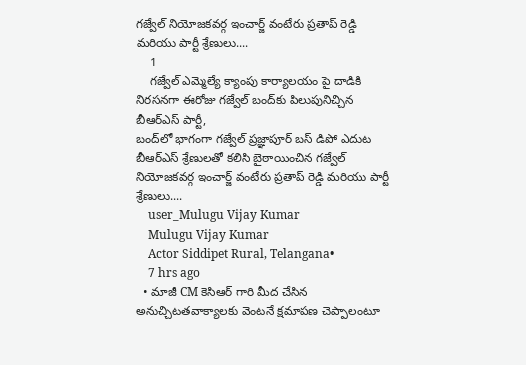గజ్వేల్ నియోజకవర్గ ఇంచార్జ్ వంటేరు ప్రతాప్ రెడ్డి మరియు పార్టీ శ్రేణులు....
    1
    గజ్వేల్ ఎమ్మెల్యే క్యాంపు కార్యాలయం పై దాడికి నిరసనగా ఈరోజు గజ్వేల్ బంద్‌కు పిలుపునిచ్చిన బీఆర్ఎస్ పార్టీ,
బంద్‌లో భాగంగా గజ్వేల్ ప్రజ్ఞాపూర్ బస్ డిపో ఎదుట బీఆర్ఎస్ శ్రేణులతో కలిసి బైఠాయించిన గజ్వేల్ నియోజకవర్గ ఇంచార్జ్ వంటేరు ప్రతాప్ రెడ్డి మరియు పార్టీ శ్రేణులు....
    user_Mulugu Vijay Kumar
    Mulugu Vijay Kumar
    Actor Siddipet Rural, Telangana•
    7 hrs ago
  • మాజీ CM కెసిఆర్ గారి మీద చేసిన అనుచ్చిటతవాక్యాలకు వెంటనే క్షమాపణ చెప్పాలంటూ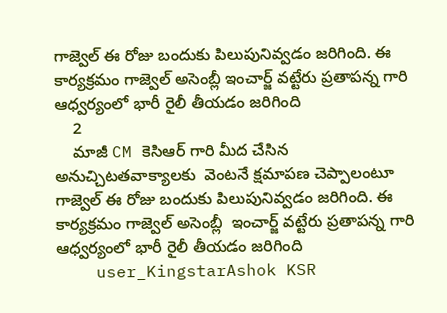గాజ్వెల్ ఈ రోజు బందుకు పిలుపునివ్వడం జరిగింది. ఈ కార్యక్రమం గాజ్వెల్ అసెంబ్లీ ఇంచార్జ్ వట్టేరు ప్రతాపన్న గారి ఆధ్వర్యంలో భారీ రైలీ తీయడం జరిగింది
    2
    మాజీ CM కెసిఆర్ గారి మీద చేసిన అనుచ్చిటతవాక్యాలకు  వెంటనే క్షమాపణ చెప్పాలంటూ గాజ్వెల్ ఈ రోజు బందుకు పిలుపునివ్వడం జరిగింది. ఈ కార్యక్రమం గాజ్వెల్ అసెంబ్లీ  ఇంచార్జ్ వట్టేరు ప్రతాపన్న గారి ఆధ్వర్యంలో భారీ రైలీ తీయడం జరిగింది
    user_KingstarAshok KSR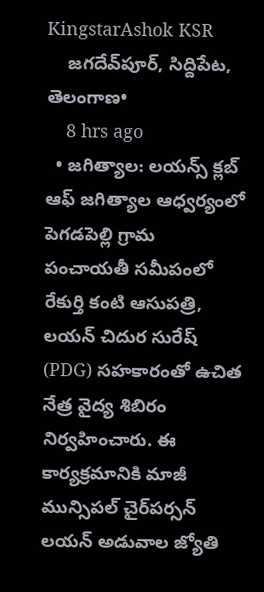KingstarAshok KSR
    జగదేవ్‌పూర్, సిద్దిపేట, తెలంగాణ•
    8 hrs ago
  • జగిత్యాల: లయన్స్ క్లబ్ ఆఫ్ జగిత్యాల ఆధ్వర్యంలో పెగడపెల్లి గ్రామ పంచాయతీ సమీపంలో రేకుర్తి కంటి ఆసుపత్రి, లయన్ చిదుర సురేష్ (PDG) సహకారంతో ఉచిత నేత్ర వైద్య శిబిరం నిర్వహించారు. ఈ కార్యక్రమానికి మాజీ మున్సిపల్ చైర్‌పర్సన్ లయన్ అడువాల జ్యోతి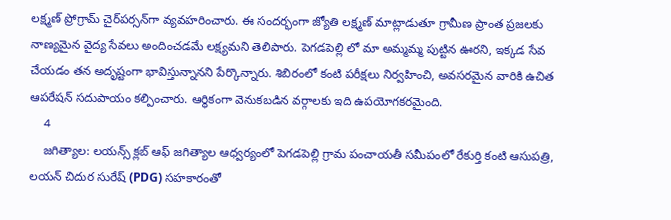లక్ష్మణ్ ప్రోగ్రామ్ చైర్‌పర్సన్‌గా వ్యవహరించారు. ఈ సందర్భంగా జ్యోతి లక్ష్మణ్ మాట్లాడుతూ గ్రామీణ ప్రాంత ప్రజలకు నాణ్యమైన వైద్య సేవలు అందించడమే లక్ష్యమని తెలిపారు. పెగడపెల్లి లో మా అమ్మమ్మ పుట్టిన ఊరని, ఇక్కడ సేవ చేయడం తన అదృష్టంగా భావిస్తున్నానని పేర్కొన్నారు. శిబిరంలో కంటి పరీక్షలు నిర్వహించి, అవసరమైన వారికి ఉచిత ఆపరేషన్ సదుపాయం కల్పించారు. ఆర్థికంగా వెనుకబడిన వర్గాలకు ఇది ఉపయోగకరమైంది.
    4
    జగిత్యాల: లయన్స్ క్లబ్ ఆఫ్ జగిత్యాల ఆధ్వర్యంలో పెగడపెల్లి గ్రామ పంచాయతీ సమీపంలో రేకుర్తి కంటి ఆసుపత్రి, లయన్ చిదుర సురేష్ (PDG) సహకారంతో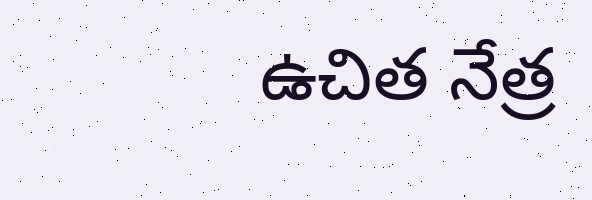ఉచిత నేత్ర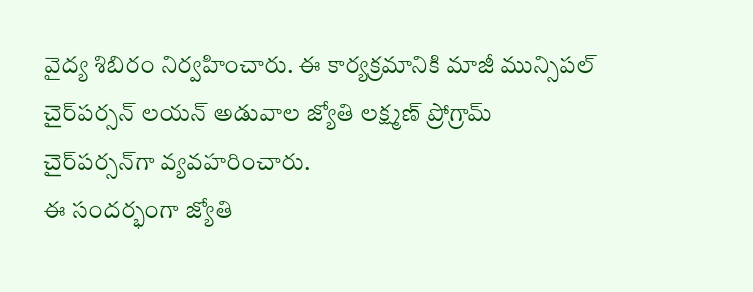వైద్య శిబిరం నిర్వహించారు. ఈ కార్యక్రమానికి మాజీ మున్సిపల్ చైర్‌పర్సన్ లయన్ అడువాల జ్యోతి లక్ష్మణ్ ప్రోగ్రామ్ చైర్‌పర్సన్‌గా వ్యవహరించారు.
ఈ సందర్భంగా జ్యోతి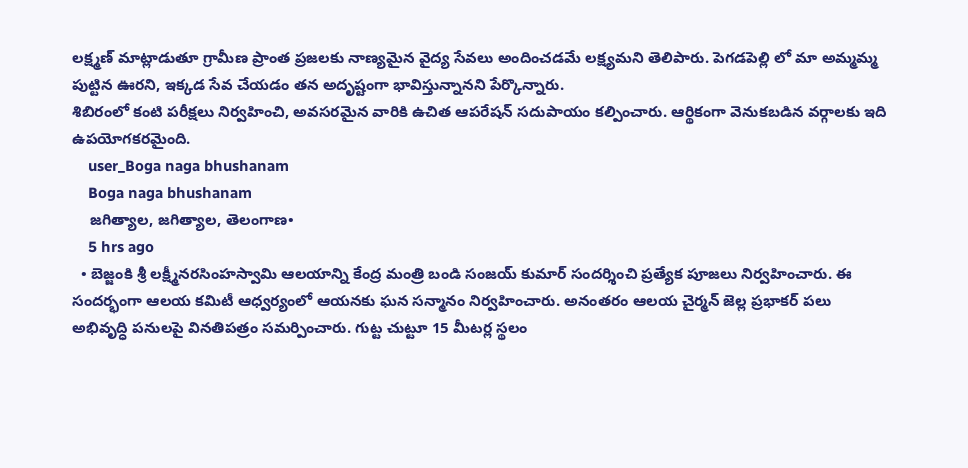లక్ష్మణ్ మాట్లాడుతూ గ్రామీణ ప్రాంత ప్రజలకు నాణ్యమైన వైద్య సేవలు అందించడమే లక్ష్యమని తెలిపారు. పెగడపెల్లి లో మా అమ్మమ్మ పుట్టిన ఊరని, ఇక్కడ సేవ చేయడం తన అదృష్టంగా భావిస్తున్నానని పేర్కొన్నారు.
శిబిరంలో కంటి పరీక్షలు నిర్వహించి, అవసరమైన వారికి ఉచిత ఆపరేషన్ సదుపాయం కల్పించారు. ఆర్థికంగా వెనుకబడిన వర్గాలకు ఇది ఉపయోగకరమైంది.
    user_Boga naga bhushanam
    Boga naga bhushanam
    జగిత్యాల, జగిత్యాల, తెలంగాణ•
    5 hrs ago
  • బెజ్జంకి శ్రీ లక్ష్మీనరసింహస్వామి ఆలయాన్ని కేంద్ర మంత్రి బండి సంజయ్ కుమార్ సందర్శించి ప్రత్యేక పూజలు నిర్వహించారు. ఈ సందర్భంగా ఆలయ కమిటీ ఆధ్వర్యంలో ఆయనకు ఘన సన్మానం నిర్వహించారు. అనంతరం ఆలయ చైర్మన్ జెల్ల ప్రభాకర్ పలు అభివృద్ధి పనులపై వినతిపత్రం సమర్పించారు. గుట్ట చుట్టూ 15 మీటర్ల స్థలం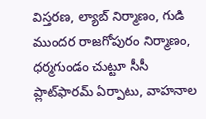విస్తరణ, ల్యాబ్ నిర్మాణం, గుడి ముందర రాజగోపురం నిర్మాణం, ధర్మగుండం చుట్టూ సీసీ ప్లాట్‌ఫారమ్ ఏర్పాటు, వాహనాల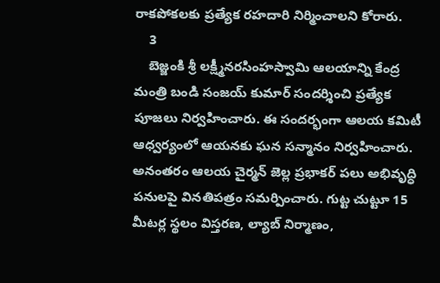రాకపోకలకు ప్రత్యేక రహదారి నిర్మించాలని కోరారు.
    3
    బెజ్జంకి శ్రీ లక్ష్మీనరసింహస్వామి ఆలయాన్ని కేంద్ర మంత్రి బండి సంజయ్ కుమార్ సందర్శించి ప్రత్యేక పూజలు నిర్వహించారు. ఈ సందర్భంగా ఆలయ కమిటీ ఆధ్వర్యంలో ఆయనకు ఘన సన్మానం నిర్వహించారు. అనంతరం ఆలయ చైర్మన్ జెల్ల ప్రభాకర్ పలు అభివృద్ధి పనులపై వినతిపత్రం సమర్పించారు. గుట్ట చుట్టూ 15 మీటర్ల స్థలం విస్తరణ, ల్యాబ్ నిర్మాణం,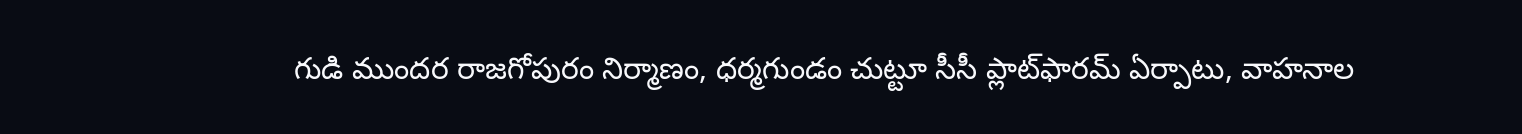గుడి ముందర రాజగోపురం నిర్మాణం, ధర్మగుండం చుట్టూ సీసీ ప్లాట్‌ఫారమ్ ఏర్పాటు, వాహనాల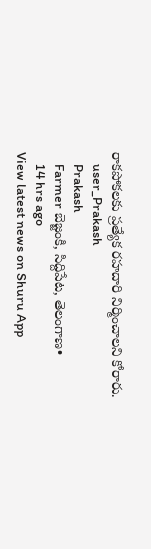రాకపోకలకు ప్రత్యేక రహదారి నిర్మించాలని కోరారు.
    user_Prakash
    Prakash
    Farmer బెజ్జంకి, సిద్దిపేట, తెలంగాణ•
    14 hrs ago
View latest news on Shuru App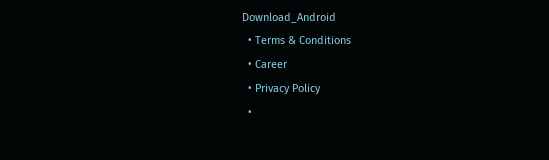Download_Android
  • Terms & Conditions
  • Career
  • Privacy Policy
  •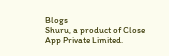Blogs
Shuru, a product of Close App Private Limited.